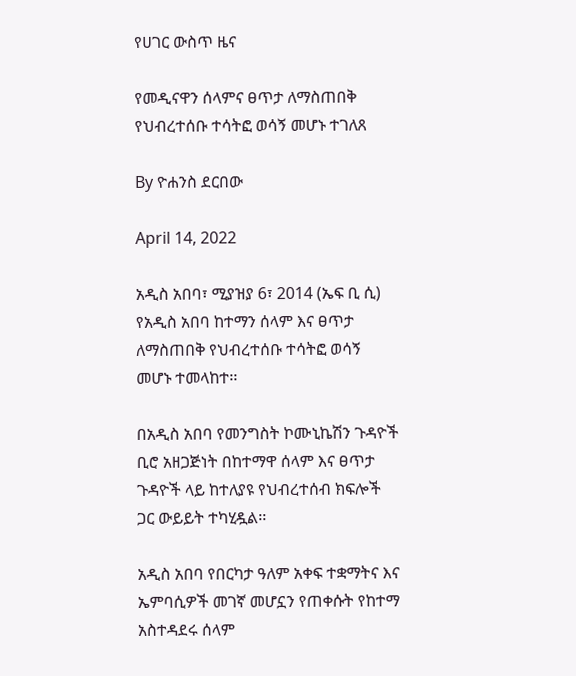የሀገር ውስጥ ዜና

የመዲናዋን ሰላምና ፀጥታ ለማስጠበቅ የህብረተሰቡ ተሳትፎ ወሳኝ መሆኑ ተገለጸ

By ዮሐንስ ደርበው

April 14, 2022

አዲስ አበባ፣ ሚያዝያ 6፣ 2014 (ኤፍ ቢ ሲ) የአዲስ አበባ ከተማን ሰላም እና ፀጥታ ለማስጠበቅ የህብረተሰቡ ተሳትፎ ወሳኝ መሆኑ ተመላከተ፡፡

በአዲስ አበባ የመንግስት ኮሙኒኬሽን ጉዳዮች ቢሮ አዘጋጅነት በከተማዋ ሰላም እና ፀጥታ ጉዳዮች ላይ ከተለያዩ የህብረተሰብ ክፍሎች ጋር ውይይት ተካሂዷል፡፡

አዲስ አበባ የበርካታ ዓለም አቀፍ ተቋማትና እና ኤምባሲዎች መገኛ መሆኗን የጠቀሱት የከተማ አስተዳደሩ ሰላም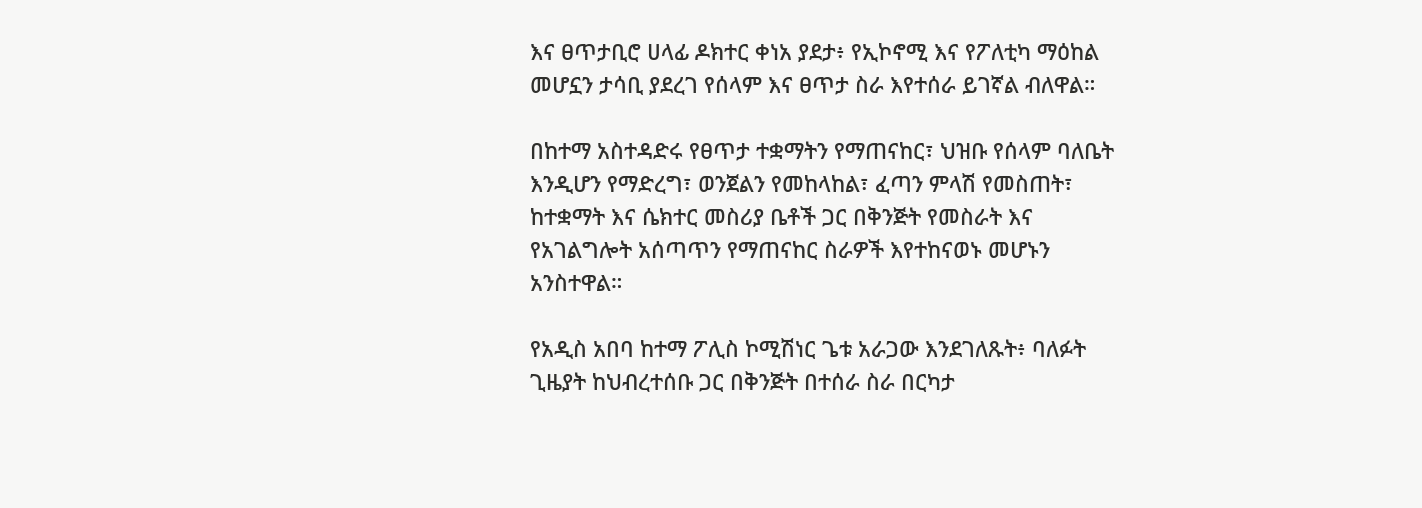እና ፀጥታቢሮ ሀላፊ ዶክተር ቀነአ ያደታ፥ የኢኮኖሚ እና የፖለቲካ ማዕከል መሆኗን ታሳቢ ያደረገ የሰላም እና ፀጥታ ስራ እየተሰራ ይገኛል ብለዋል።

በከተማ አስተዳድሩ የፀጥታ ተቋማትን የማጠናከር፣ ህዝቡ የሰላም ባለቤት እንዲሆን የማድረግ፣ ወንጀልን የመከላከል፣ ፈጣን ምላሽ የመስጠት፣ ከተቋማት እና ሴክተር መስሪያ ቤቶች ጋር በቅንጅት የመስራት እና የአገልግሎት አሰጣጥን የማጠናከር ስራዎች እየተከናወኑ መሆኑን አንስተዋል።

የአዲስ አበባ ከተማ ፖሊስ ኮሚሽነር ጌቱ አራጋው እንደገለጹት፥ ባለፉት ጊዜያት ከህብረተሰቡ ጋር በቅንጅት በተሰራ ስራ በርካታ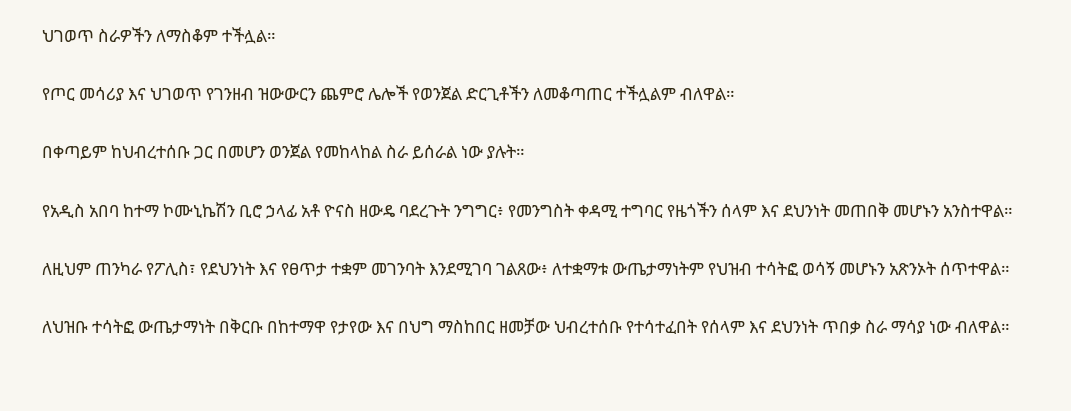ህገወጥ ስራዎችን ለማስቆም ተችሏል።

የጦር መሳሪያ እና ህገወጥ የገንዘብ ዝውውርን ጨምሮ ሌሎች የወንጀል ድርጊቶችን ለመቆጣጠር ተችሏልም ብለዋል።

በቀጣይም ከህብረተሰቡ ጋር በመሆን ወንጀል የመከላከል ስራ ይሰራል ነው ያሉት።

የአዲስ አበባ ከተማ ኮሙኒኬሽን ቢሮ ኃላፊ አቶ ዮናስ ዘውዴ ባደረጉት ንግግር፥ የመንግስት ቀዳሚ ተግባር የዜጎችን ሰላም እና ደህንነት መጠበቅ መሆኑን አንስተዋል።

ለዚህም ጠንካራ የፖሊስ፣ የደህንነት እና የፀጥታ ተቋም መገንባት እንደሚገባ ገልጸው፥ ለተቋማቱ ውጤታማነትም የህዝብ ተሳትፎ ወሳኝ መሆኑን አጽንኦት ሰጥተዋል።

ለህዝቡ ተሳትፎ ውጤታማነት በቅርቡ በከተማዋ የታየው እና በህግ ማስከበር ዘመቻው ህብረተሰቡ የተሳተፈበት የሰላም እና ደህንነት ጥበቃ ስራ ማሳያ ነው ብለዋል።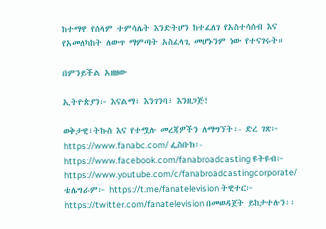ከተማዋ የሰላም ተምሳሌት እንድትሆን ከተፈለገ የአስተሳሰብ እና የአመለካከት ለውጥ ማምጣት አስፈላጊ መሆኑንም ነው የተናገሩት።

በምንይችል አዘዘው

ኢትዮጵያን፦ እናልማ፣ እንገንባ፣ እንዘጋጅ!

ወቅታዊ፣ትኩስ እና የተሟሉ መረጃዎችን ለማግኘት፡- ድረ ገጽ፦ https://www.fanabc.com/ ፌስቡክ፡- https://www.facebook.com/fanabroadcasting ዩትዩብ፦ https://www.youtube.com/c/fanabroadcastingcorporate/ ቴሌግራም፦ https://t.me/fanatelevision ትዊተር፦ https://twitter.com/fanatelevision በመወዳጀት ይከታተሉን፡፡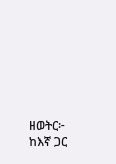ዘወትር፦ ከእኛ ጋር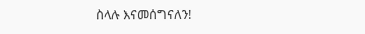ስላሉ እናመሰግናለን!